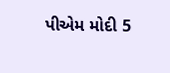પીએમ મોદી 5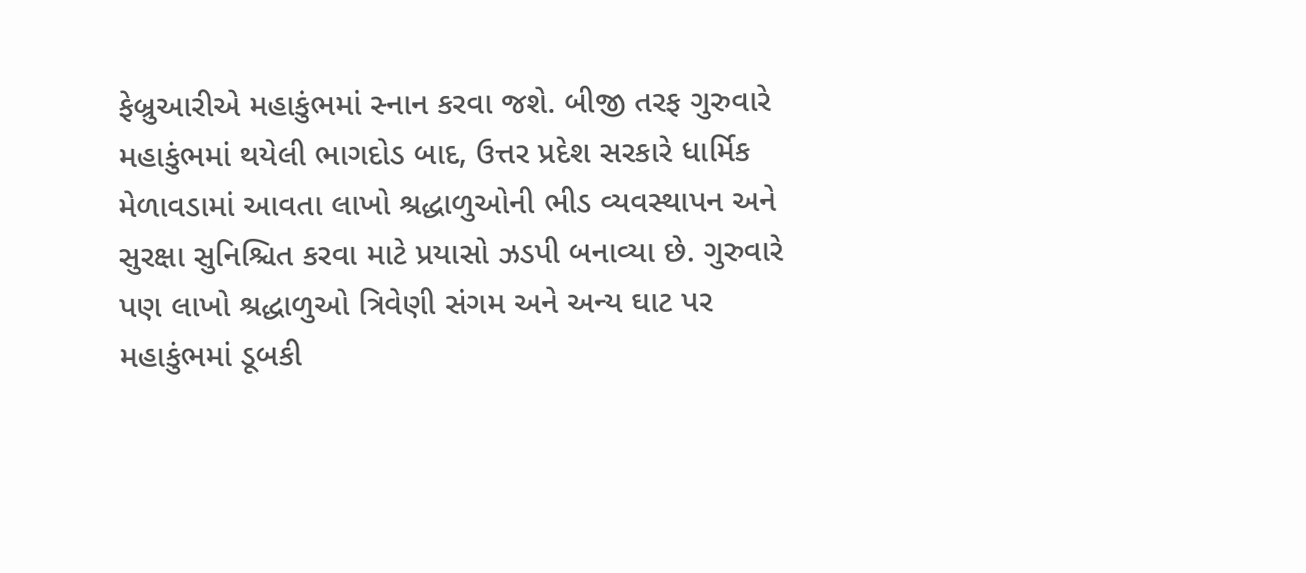ફેબ્રુઆરીએ મહાકુંભમાં સ્નાન કરવા જશે. બીજી તરફ ગુરુવારે મહાકુંભમાં થયેલી ભાગદોડ બાદ, ઉત્તર પ્રદેશ સરકારે ધાર્મિક મેળાવડામાં આવતા લાખો શ્રદ્ધાળુઓની ભીડ વ્યવસ્થાપન અને સુરક્ષા સુનિશ્ચિત કરવા માટે પ્રયાસો ઝડપી બનાવ્યા છે. ગુરુવારે પણ લાખો શ્રદ્ધાળુઓ ત્રિવેણી સંગમ અને અન્ય ઘાટ પર મહાકુંભમાં ડૂબકી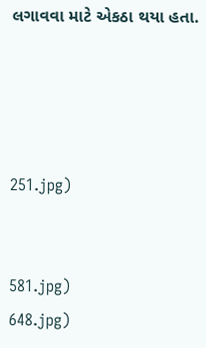લગાવવા માટે એકઠા થયા હતા.




251.jpg)


581.jpg)
648.jpg)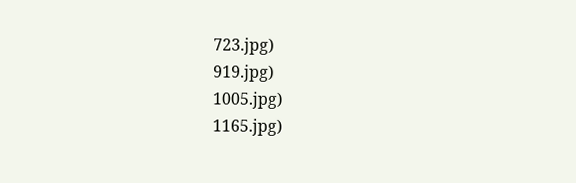723.jpg)
919.jpg)
1005.jpg)
1165.jpg)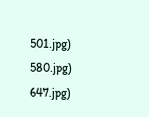501.jpg)
580.jpg)
647.jpg)